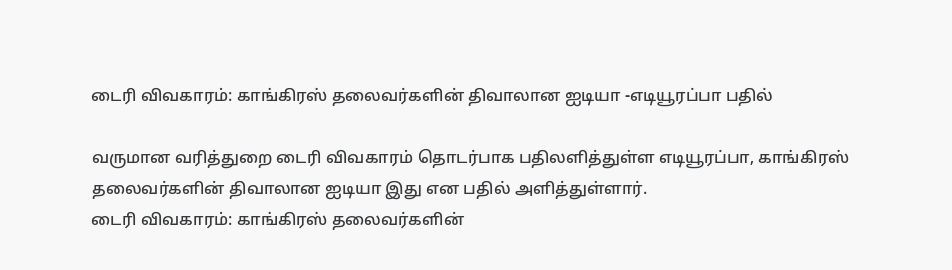டைரி விவகாரம்: காங்கிரஸ் தலைவர்களின் திவாலான ஐடியா -எடியூரப்பா பதில்

வருமான வரித்துறை டைரி விவகாரம் தொடர்பாக பதிலளித்துள்ள எடியூரப்பா, காங்கிரஸ் தலைவர்களின் திவாலான ஐடியா இது என பதில் அளித்துள்ளார்.
டைரி விவகாரம்: காங்கிரஸ் தலைவர்களின்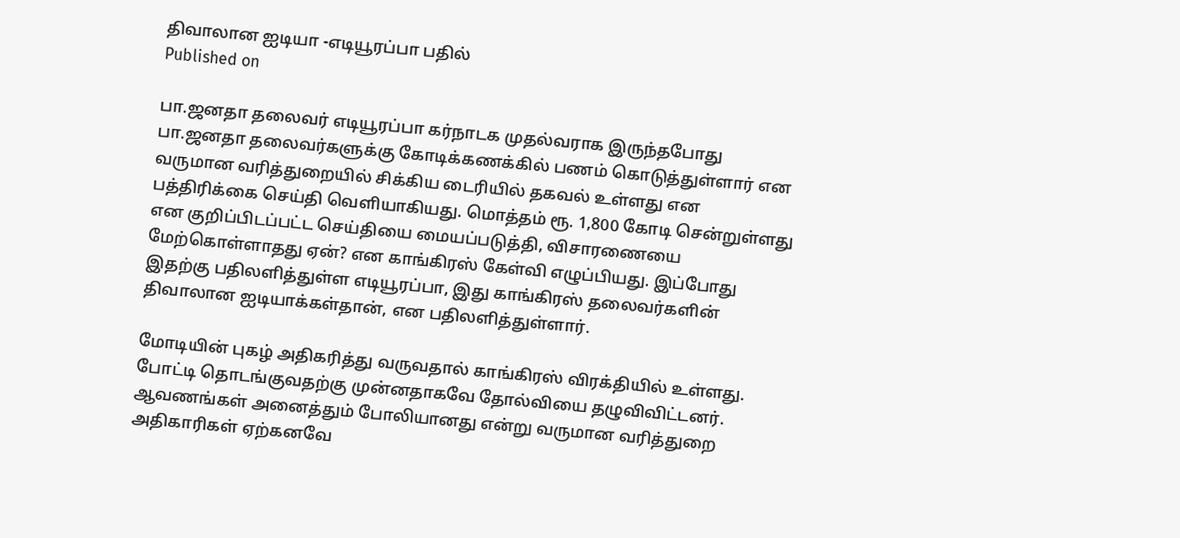திவாலான ஐடியா -எடியூரப்பா பதில்
Published on

பா.ஜனதா தலைவர் எடியூரப்பா கர்நாடக முதல்வராக இருந்தபோது பா.ஜனதா தலைவர்களுக்கு கோடிக்கணக்கில் பணம் கொடுத்துள்ளார் என வருமான வரித்துறையில் சிக்கிய டைரியில் தகவல் உள்ளது என பத்திரிக்கை செய்தி வெளியாகியது. மொத்தம் ரூ. 1,800 கோடி சென்றுள்ளது என குறிப்பிடப்பட்ட செய்தியை மையப்படுத்தி, விசாரணையை மேற்கொள்ளாதது ஏன்? என காங்கிரஸ் கேள்வி எழுப்பியது. இப்போது இதற்கு பதிலளித்துள்ள எடியூரப்பா, இது காங்கிரஸ் தலைவர்களின் திவாலான ஐடியாக்கள்தான், என பதிலளித்துள்ளார்.

மோடியின் புகழ் அதிகரித்து வருவதால் காங்கிரஸ் விரக்தியில் உள்ளது. போட்டி தொடங்குவதற்கு முன்னதாகவே தோல்வியை தழுவிவிட்டனர். ஆவணங்கள் அனைத்தும் போலியானது என்று வருமான வரித்துறை அதிகாரிகள் ஏற்கனவே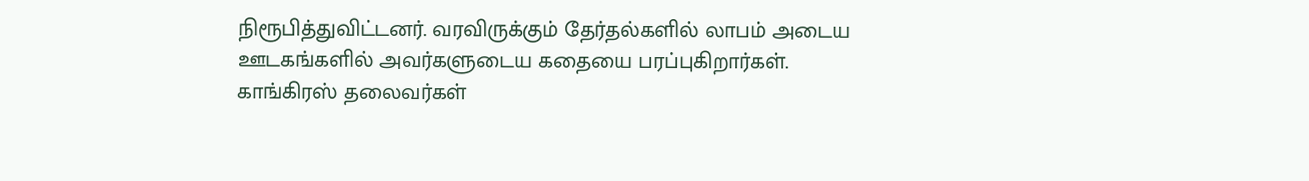நிரூபித்துவிட்டனர். வரவிருக்கும் தேர்தல்களில் லாபம் அடைய ஊடகங்களில் அவர்களுடைய கதையை பரப்புகிறார்கள். காங்கிரஸ் தலைவர்கள்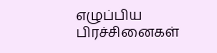எழுப்பிய பிரச்சினைகள்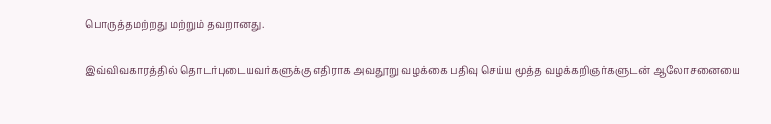பொருத்தமற்றது மற்றும் தவறானது.

இவ்விவகாரத்தில் தொடர்புடையவர்களுக்கு எதிராக அவதூறு வழக்கை பதிவு செய்ய மூத்த வழக்கறிஞர்களுடன் ஆலோசனையை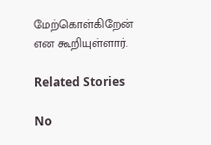மேற்கொள்கிறேன் என கூறியுள்ளார்.

Related Stories

No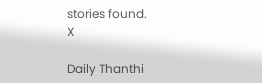stories found.
X

Daily Thanthi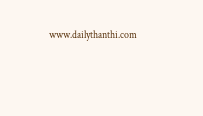www.dailythanthi.com